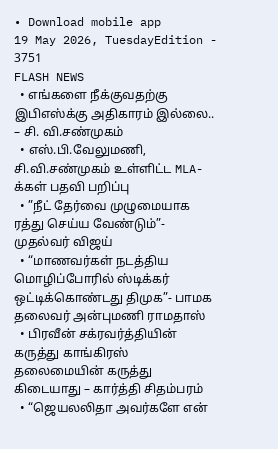• Download mobile app
19 May 2026, TuesdayEdition - 3751
FLASH NEWS
  • எங்களை நீக்குவதற்கு இபிஎஸ்க்கு அதிகாரம் இல்லை.. – சி. வி.சண்முகம்
  • எஸ்.பி.வேலுமணி, சி.வி.சண்முகம் உள்ளிட்ட MLA-க்கள் பதவி பறிப்பு
  • ”நீட் தேர்வை முழுமையாக ரத்து செய்ய வேண்டும்”- முதல்வர் விஜய்
  • “மாணவர்கள் நடத்திய மொழிப்போரில் ஸ்டிக்கர் ஒட்டிக்கொண்டது திமுக”- பாமக தலைவர் அன்புமணி ராமதாஸ்
  • பிரவீன் சக்ரவர்த்தியின் கருத்து காங்கிரஸ் தலைமையின் கருத்து கிடையாது – கார்த்தி சிதம்பரம்
  • “ஜெயலலிதா அவர்களே என்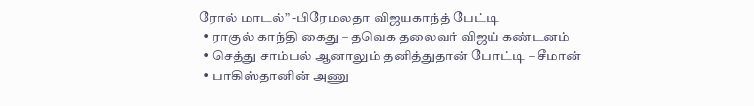ரோல் மாடல்” -பிரேமலதா விஜயகாந்த் பேட்டி
  • ராகுல் காந்தி கைது – தவெக தலைவர் விஜய் கண்டனம்
  • செத்து சாம்பல் ஆனாலும் தனித்துதான் போட்டி – சீமான்
  • பாகிஸ்தானின் அணு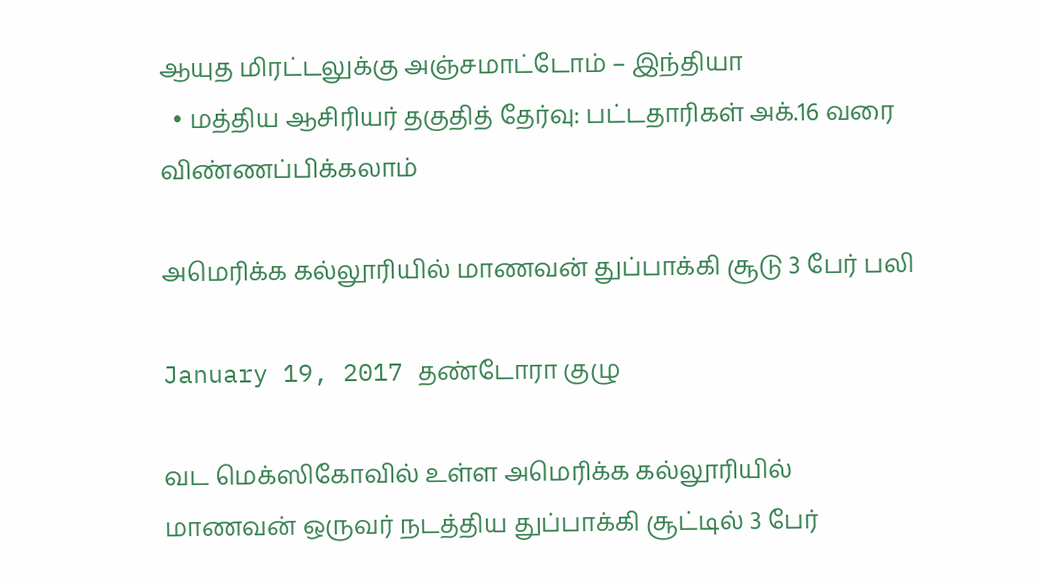ஆயுத மிரட்டலுக்கு அஞ்சமாட்டோம் – இந்தியா
  • மத்திய ஆசிரியர் தகுதித் தேர்வு: பட்டதாரிகள் அக்.16 வரை விண்ணப்பிக்கலாம்

அமெரிக்க கல்லூரியில் மாணவன் துப்பாக்கி சூடு 3 பேர் பலி

January 19, 2017 தண்டோரா குழு

வட மெக்ஸிகோவில் உள்ள அமெரிக்க கல்லூரியில் மாணவன் ஒருவர் நடத்திய துப்பாக்கி சூட்டில் 3 பேர்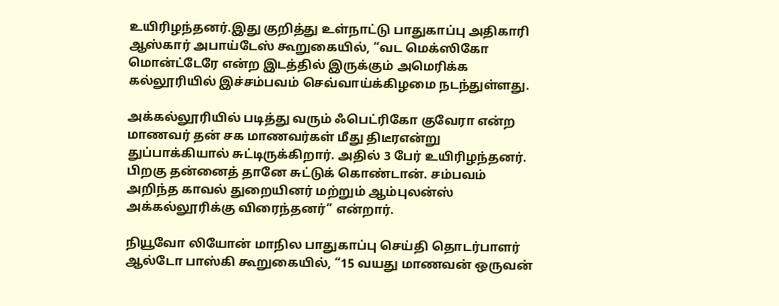உயிரிழந்தனர்.இது குறித்து உள்நாட்டு பாதுகாப்பு அதிகாரி ஆஸ்கார் அபாய்டேஸ் கூறுகையில், “வட மெக்ஸிகோ மொன்ட்டேரே என்ற இடத்தில் இருக்கும் அமெரிக்க கல்லூரியில் இச்சம்பவம் செவ்வாய்க்கிழமை நடந்துள்ளது.

அக்கல்லூரியில் படித்து வரும் ஃபெட்ரிகோ குவேரா என்ற மாணவர் தன் சக மாணவர்கள் மீது திடீரஎன்று துப்பாக்கியால் சுட்டிருக்கிறார். அதில் 3 பேர் உயிரிழந்தனர். பிறகு தன்னைத் தானே சுட்டுக் கொண்டான். சம்பவம் அறிந்த காவல் துறையினர் மற்றும் ஆம்புலன்ஸ் அக்கல்லூரிக்கு விரைந்தனர்” என்றார்.

நியூவோ லியோன் மாநில பாதுகாப்பு செய்தி தொடர்பாளர் ஆல்டோ பாஸ்கி கூறுகையில், “15 வயது மாணவன் ஒருவன்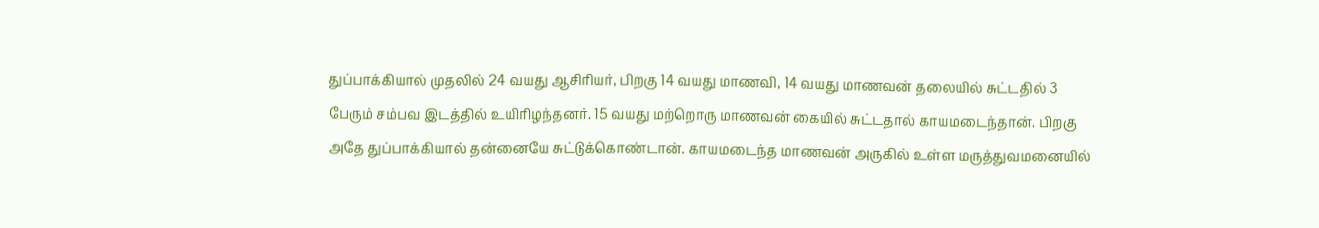துப்பாக்கியால் முதலில் 24 வயது ஆசிரியர், பிறகு 14 வயது மாணவி, 14 வயது மாணவன் தலையில் சுட்டதில் 3 பேரும் சம்பவ இடத்தில் உயிரிழந்தனர். 15 வயது மற்றொரு மாணவன் கையில் சுட்டதால் காயமடைந்தான். பிறகு அதே துப்பாக்கியால் தன்னையே சுட்டுக்கொண்டான். காயமடைந்த மாணவன் அருகில் உள்ள மருத்துவமனையில்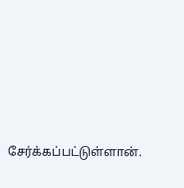சேர்க்கப்பட்டுள்ளான்.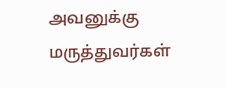அவனுக்கு மருத்துவர்கள்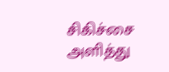சிகிச்சை அளித்து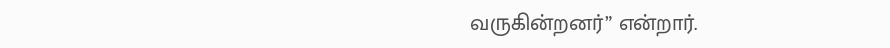வருகின்றனர்” என்றார்.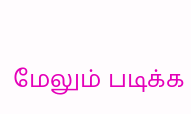மேலும் படிக்க